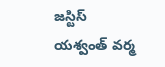జస్టిస్ యశ్వంత్ వర్మ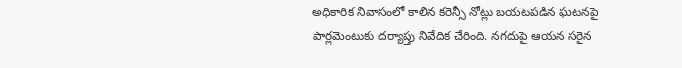అధికారిక నివాసంలో కాలిన కరెన్సీ నోట్లు బయటపడిన ఘటనపై పార్లమెంటుకు దర్యాప్తు నివేదిక చేరింది. నగదుపై ఆయన సరైన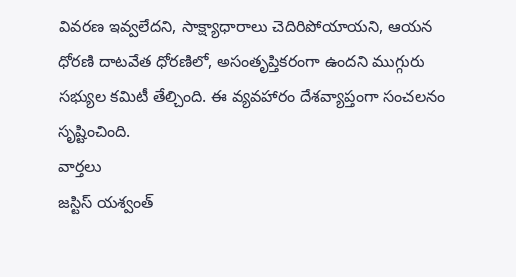వివరణ ఇవ్వలేదని, సాక్ష్యాధారాలు చెదిరిపోయాయని, ఆయన ధోరణి దాటవేత ధోరణిలో, అసంతృప్తికరంగా ఉందని ముగ్గురు సభ్యుల కమిటీ తేల్చింది. ఈ వ్యవహారం దేశవ్యాప్తంగా సంచలనం సృష్టించింది.
వార్తలు
జస్టిస్ యశ్వంత్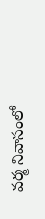వర్మ నివాసంలో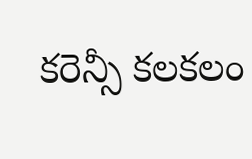కరెన్సీ కలకలం